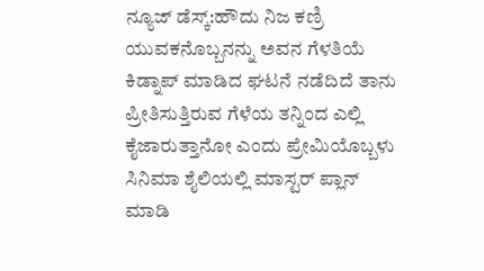ನ್ಯೂಜ್ ಡೆಸ್ಕ್:ಹೌದು ನಿಜ ಕಣ್ರಿ ಯುವಕನೊಬ್ಬನನ್ನು ಅವನ ಗೆಳತಿಯೆ ಕಿಡ್ನಾಪ್ ಮಾಡಿದ ಘಟನೆ ನಡೆದಿದೆ ತಾನು ಪ್ರೀತಿಸುತ್ತಿರುವ ಗೆಳೆಯ ತನ್ನಿಂದ ಎಲ್ಲಿ ಕೈಜಾರುತ್ತಾನೋ ಎಂದು ಪ್ರೇಮಿಯೊಬ್ಬಳು ಸಿನಿಮಾ ಶೈಲಿಯಲ್ಲಿ ಮಾಸ್ಟರ್ ಪ್ಲಾನ್ ಮಾಡಿ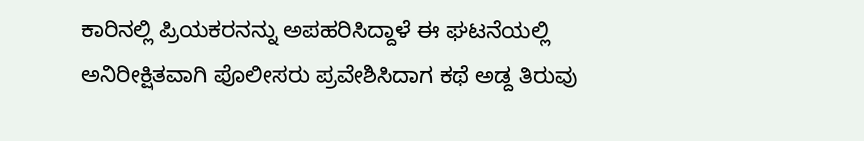ಕಾರಿನಲ್ಲಿ ಪ್ರಿಯಕರನನ್ನು ಅಪಹರಿಸಿದ್ದಾಳೆ ಈ ಘಟನೆಯಲ್ಲಿ ಅನಿರೀಕ್ಷಿತವಾಗಿ ಪೊಲೀಸರು ಪ್ರವೇಶಿಸಿದಾಗ ಕಥೆ ಅಡ್ದ ತಿರುವು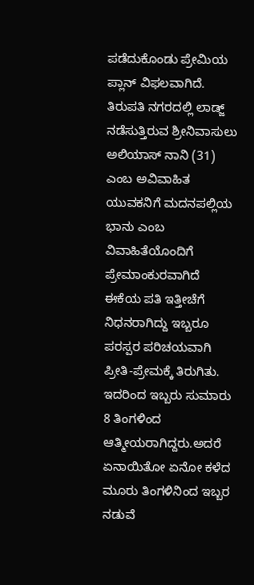ಪಡೆದುಕೊಂಡು ಪ್ರೇಮಿಯ ಪ್ಲಾನ್ ವಿಫಲವಾಗಿದೆ.
ತಿರುಪತಿ ನಗರದಲ್ಲಿ ಲಾಡ್ಜ್ ನಡೆಸುತ್ತಿರುವ ಶ್ರೀನಿವಾಸುಲು ಅಲಿಯಾಸ್ ನಾನಿ (31) ಎಂಬ ಅವಿವಾಹಿತ ಯುವಕನಿಗೆ ಮದನಪಲ್ಲಿಯ ಭಾನು ಎಂಬ ವಿವಾಹಿತೆಯೊಂದಿಗೆ ಪ್ರೇಮಾಂಕುರವಾಗಿದೆ ಈಕೆಯ ಪತಿ ಇತ್ತೀಚೆಗೆ ನಿಧನರಾಗಿದ್ದು ಇಬ್ಬರೂ ಪರಸ್ಪರ ಪರಿಚಯವಾಗಿ ಪ್ರೀತಿ-ಪ್ರೇಮಕ್ಕೆ ತಿರುಗಿತು. ಇದರಿಂದ ಇಬ್ಬರು ಸುಮಾರು 8 ತಿಂಗಳಿಂದ ಆತ್ಮೀಯರಾಗಿದ್ದರು.ಅದರೆ ಏನಾಯಿತೋ ಏನೋ ಕಳೆದ ಮೂರು ತಿಂಗಳಿನಿಂದ ಇಬ್ಬರ ನಡುವೆ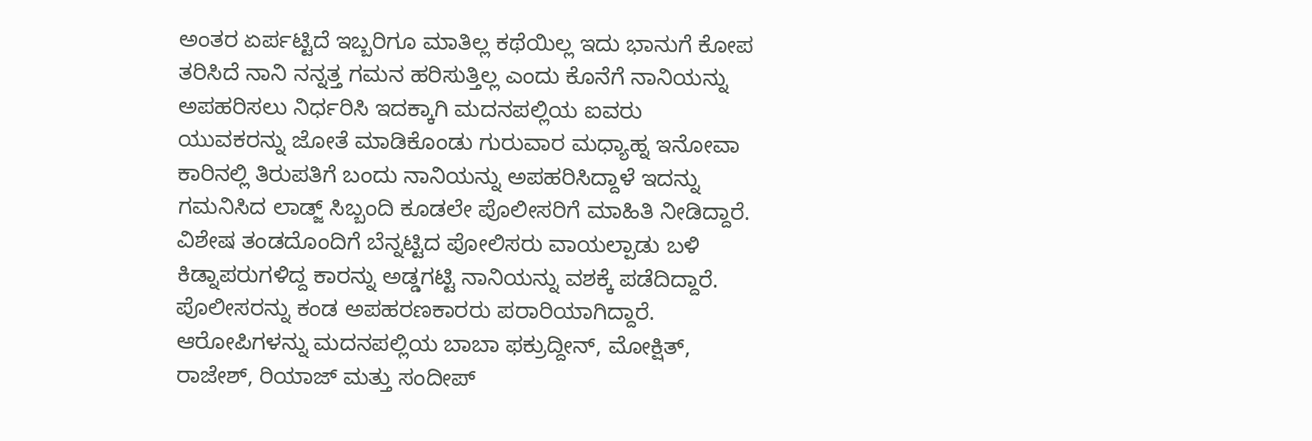ಅಂತರ ಏರ್ಪಟ್ಟಿದೆ ಇಬ್ಬರಿಗೂ ಮಾತಿಲ್ಲ ಕಥೆಯಿಲ್ಲ ಇದು ಭಾನುಗೆ ಕೋಪ ತರಿಸಿದೆ ನಾನಿ ನನ್ನತ್ತ ಗಮನ ಹರಿಸುತ್ತಿಲ್ಲ ಎಂದು ಕೊನೆಗೆ ನಾನಿಯನ್ನು ಅಪಹರಿಸಲು ನಿರ್ಧರಿಸಿ ಇದಕ್ಕಾಗಿ ಮದನಪಲ್ಲಿಯ ಐವರು ಯುವಕರನ್ನು ಜೋತೆ ಮಾಡಿಕೊಂಡು ಗುರುವಾರ ಮಧ್ಯಾಹ್ನ ಇನೋವಾ ಕಾರಿನಲ್ಲಿ ತಿರುಪತಿಗೆ ಬಂದು ನಾನಿಯನ್ನು ಅಪಹರಿಸಿದ್ದಾಳೆ ಇದನ್ನು ಗಮನಿಸಿದ ಲಾಡ್ಜ್ ಸಿಬ್ಬಂದಿ ಕೂಡಲೇ ಪೊಲೀಸರಿಗೆ ಮಾಹಿತಿ ನೀಡಿದ್ದಾರೆ. ವಿಶೇಷ ತಂಡದೊಂದಿಗೆ ಬೆನ್ನಟ್ಟಿದ ಪೋಲಿಸರು ವಾಯಲ್ಪಾಡು ಬಳಿ ಕಿಡ್ನಾಪರುಗಳಿದ್ದ ಕಾರನ್ನು ಅಡ್ಡಗಟ್ಟಿ ನಾನಿಯನ್ನು ವಶಕ್ಕೆ ಪಡೆದಿದ್ದಾರೆ. ಪೊಲೀಸರನ್ನು ಕಂಡ ಅಪಹರಣಕಾರರು ಪರಾರಿಯಾಗಿದ್ದಾರೆ. ಆರೋಪಿಗಳನ್ನು ಮದನಪಲ್ಲಿಯ ಬಾಬಾ ಫಕ್ರುದ್ದೀನ್, ಮೋಕ್ಷಿತ್, ರಾಜೇಶ್, ರಿಯಾಜ್ ಮತ್ತು ಸಂದೀಪ್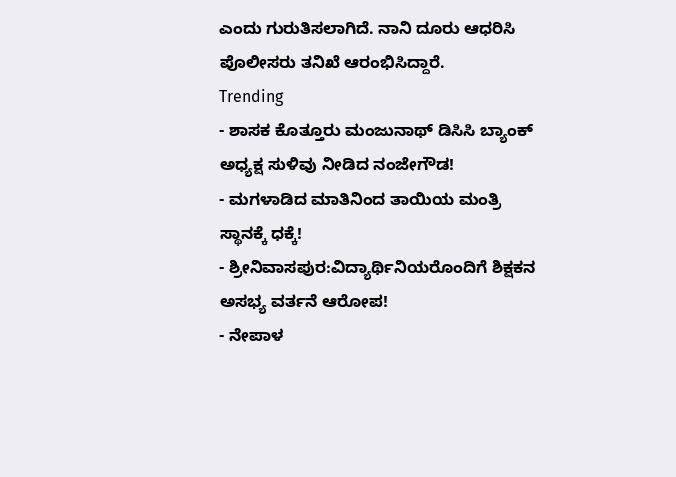ಎಂದು ಗುರುತಿಸಲಾಗಿದೆ. ನಾನಿ ದೂರು ಆಧರಿಸಿ ಪೊಲೀಸರು ತನಿಖೆ ಆರಂಭಿಸಿದ್ದಾರೆ.
Trending
- ಶಾಸಕ ಕೊತ್ತೂರು ಮಂಜುನಾಥ್ ಡಿಸಿಸಿ ಬ್ಯಾಂಕ್ ಅಧ್ಯಕ್ಷ ಸುಳಿವು ನೀಡಿದ ನಂಜೇಗೌಡ!
- ಮಗಳಾಡಿದ ಮಾತಿನಿಂದ ತಾಯಿಯ ಮಂತ್ರಿ ಸ್ಥಾನಕ್ಕೆ ಧಕ್ಕೆ!
- ಶ್ರೀನಿವಾಸಪುರ:ವಿದ್ಯಾರ್ಥಿನಿಯರೊಂದಿಗೆ ಶಿಕ್ಷಕನ ಅಸಭ್ಯ ವರ್ತನೆ ಆರೋಪ!
- ನೇಪಾಳ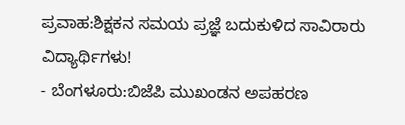ಪ್ರವಾಹ:ಶಿಕ್ಷಕನ ಸಮಯ ಪ್ರಜ್ಞೆ ಬದುಕುಳಿದ ಸಾವಿರಾರು ವಿದ್ಯಾರ್ಥಿಗಳು!
- ಬೆಂಗಳೂರು:ಬಿಜೆಪಿ ಮುಖಂಡನ ಅಪಹರಣ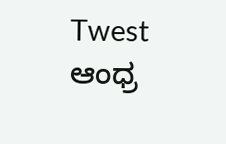Twest ಆಂಧ್ರ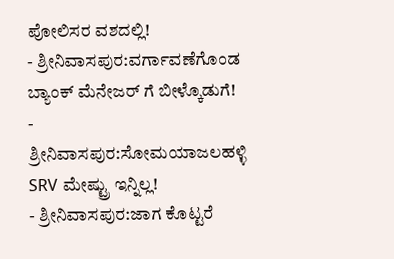ಪೋಲಿಸರ ವಶದಲ್ಲಿ!
- ಶ್ರೀನಿವಾಸಪುರ:ವರ್ಗಾವಣೆಗೊಂಡ ಬ್ಯಾಂಕ್ ಮೆನೇಜರ್ ಗೆ ಬೀಳ್ಕೊಡುಗೆ!
- ಶ್ರೀನಿವಾಸಪುರ:ಸೋಮಯಾಜಲಹಳ್ಳಿ SRV ಮೇಷ್ಟ್ರು ಇನ್ನಿಲ್ಲ!
- ಶ್ರೀನಿವಾಸಪುರ:ಜಾಗ ಕೊಟ್ಟರೆ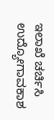ಇಲಾಖೆ ಚರ್ಚಿಸಿ ಉದ್ಯೋಗಾವಕಾಶ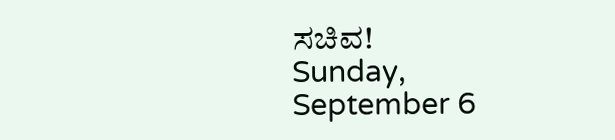ಸಚಿವ!
Sunday, September 6